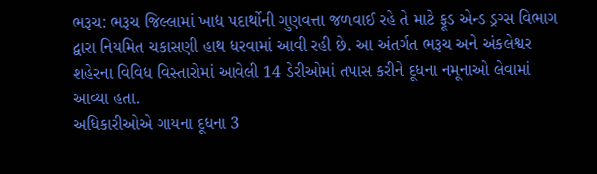ભરૂચ: ભરૂચ જિલ્લામાં ખાદ્ય પદાર્થોની ગુણવત્તા જળવાઈ રહે તે માટે ફૂડ એન્ડ ડ્રગ્સ વિભાગ દ્વારા નિયમિત ચકાસણી હાથ ધરવામાં આવી રહી છે. આ અંતર્ગત ભરૂચ અને અંકલેશ્વર શહેરના વિવિધ વિસ્તારોમાં આવેલી 14 ડેરીઓમાં તપાસ કરીને દૂધના નમૂનાઓ લેવામાં આવ્યા હતા.
અધિકારીઓએ ગાયના દૂધના 3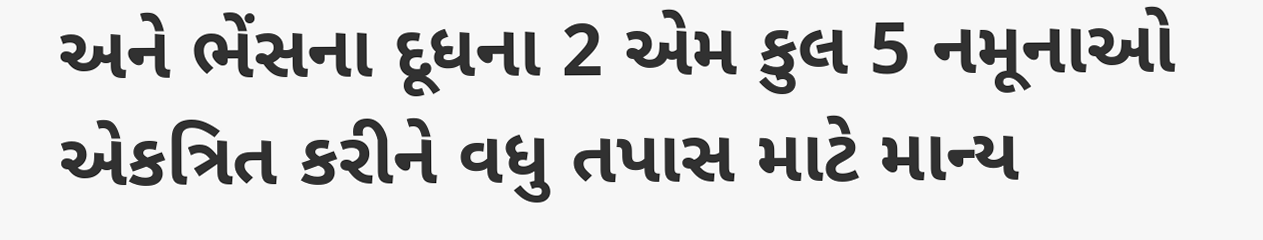અને ભેંસના દૂધના 2 એમ કુલ 5 નમૂનાઓ એકત્રિત કરીને વધુ તપાસ માટે માન્ય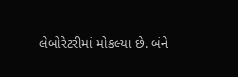લેબોરેટરીમાં મોકલ્યા છે. બંને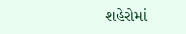શહેરોમાં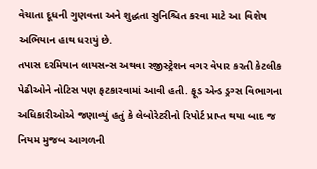વેચાતા દૂધની ગુણવત્તા અને શુદ્ધતા સુનિશ્ચિત કરવા માટે આ વિશેષ અભિયાન હાથ ધરાયું છે.
તપાસ દરમિયાન લાયસન્સ અથવા રજીસ્ટ્રેશન વગર વેપાર કરતી કેટલીક પેઢીઓને નોટિસ પણ ફટકારવામાં આવી હતી. ફૂડ એન્ડ ડ્રગ્સ વિભાગના અધિકારીઓએ જણાવ્યું હતું કે લેબોરેટરીનો રિપોર્ટ પ્રાપ્ત થયા બાદ જ નિયમ મુજબ આગળની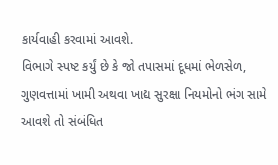કાર્યવાહી કરવામાં આવશે.
વિભાગે સ્પષ્ટ કર્યું છે કે જો તપાસમાં દૂધમાં ભેળસેળ, ગુણવત્તામાં ખામી અથવા ખાદ્ય સુરક્ષા નિયમોનો ભંગ સામે આવશે તો સંબંધિત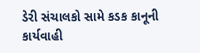ડેરી સંચાલકો સામે કડક કાનૂની કાર્યવાહી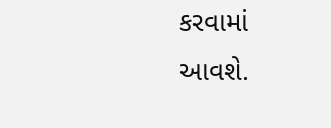કરવામાં આવશે.